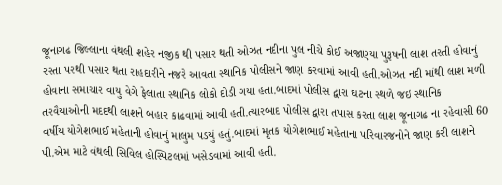જૂનાગઢ જિલ્લાના વંથલી શહેર નજીક થી પસાર થતી ઓઝત નદીના પુલ નીચે કોઈ અજાણ્યા પુરૂષની લાશ તરતી હોવાનું રસ્તા પરથી પસાર થતા રાહદારીને નજરે આવતા સ્થાનિક પોલીસને જાણ કરવામાં આવી હતી.ઓઝત નદી માંથી લાશ મળી હોવાના સમાચાર વાયુ વેગે ફેલાતા સ્થાનિક લોકો દોડી ગયા હતા.બાદમાં પોલીસ દ્વારા ઘટના સ્થળે જઇ સ્થાનિક તરવૈયાઓની મદદથી લાશને બહાર કાઢવામાં આવી હતી.ત્યારબાદ પોલીસ દ્વારા તપાસ કરતા લાશ જૂનાગઢ ના રહેવાસી 60 વર્ષીય યોગેશભાઈ મહેતાની હોવાનું માલુમ પડયું હતું.બાદમાં મૃતક યોગેશભાઈ મહેતાના પરિવારજનોને જાણ કરી લાશને પી.એમ માટે વંથલી સિવિલ હોસ્પિટલમાં ખસેડવામાં આવી હતી.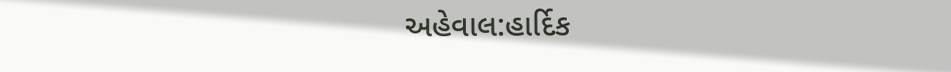અહેવાલ:હાર્દિક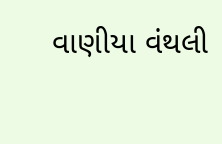વાણીયા વંથલી